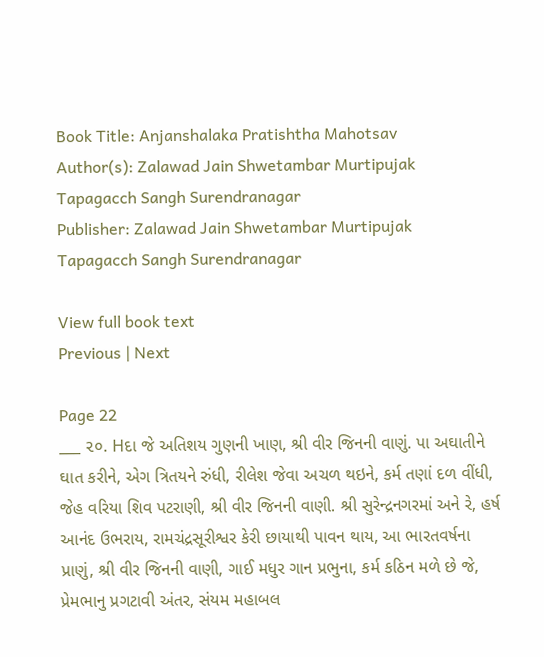Book Title: Anjanshalaka Pratishtha Mahotsav
Author(s): Zalawad Jain Shwetambar Murtipujak Tapagacch Sangh Surendranagar
Publisher: Zalawad Jain Shwetambar Murtipujak Tapagacch Sangh Surendranagar

View full book text
Previous | Next

Page 22
___ ૨૦. Hદા જે અતિશય ગુણની ખાણ, શ્રી વીર જિનની વાણું. પા અઘાતીને ઘાત કરીને, એગ ત્રિતયને રુંધી, રીલેશ જેવા અચળ થઇને, કર્મ તણાં દળ વીંધી, જેહ વરિયા શિવ પટરાણી, શ્રી વીર જિનની વાણી. શ્રી સુરેન્દ્રનગરમાં અને રે, હર્ષ આનંદ ઉભરાય, રામચંદ્રસૂરીશ્વર કેરી છાયાથી પાવન થાય, આ ભારતવર્ષના પ્રાણું, શ્રી વીર જિનની વાણી, ગાઈ મધુર ગાન પ્રભુના, કર્મ કઠિન મળે છે જે, પ્રેમભાનુ પ્રગટાવી અંતર, સંયમ મહાબલ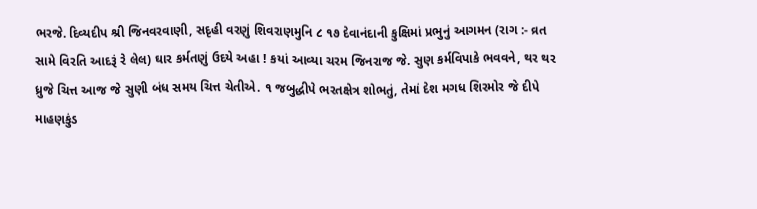ભરજે. દિવ્યદીપ શ્રી જિનવરવાણી, સદૃહી વરણું શિવરાણમુનિ ૮ ૧૭ દેવાનંદાની કુક્ષિમાં પ્રભુનું આગમન (રાગ :- વ્રત સામે વિરતિ આદરૂં રે લેલ) ઘાર કર્મતણું ઉદયે અહા ! કયાં આવ્યા ચરમ જિનરાજ જે. સુણ કર્મવિપાકે ભવવને, થર થર ધ્રુજે ચિત્ત આજ જે સુણી બંધ સમય ચિત્ત ચેતીએ. ૧ જબુદ્ધીપે ભરતક્ષેત્ર શોભતું, તેમાં દેશ મગધ શિરમોર જે દીપે માહણકુંડ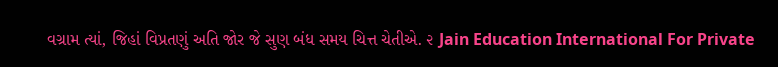વગ્રામ ત્યાં, જિહાં વિપ્રતણું અતિ જોર જે સુણ બંધ સમય ચિત્ત ચેતીએ. ૨ Jain Education International For Private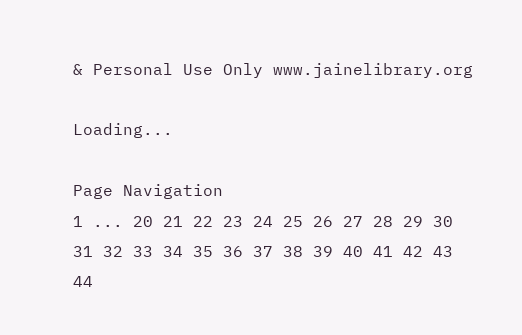& Personal Use Only www.jainelibrary.org

Loading...

Page Navigation
1 ... 20 21 22 23 24 25 26 27 28 29 30 31 32 33 34 35 36 37 38 39 40 41 42 43 44